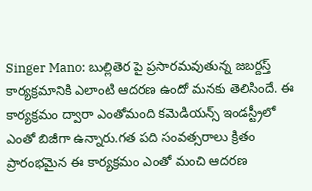Singer Mano: బుల్లితెర పై ప్రసారమవుతున్న జబర్దస్త్ కార్యక్రమానికి ఎలాంటి ఆదరణ ఉందో మనకు తెలిసిందే. ఈ కార్యక్రమం ద్వారా ఎంతోమంది కమెడియన్స్ ఇండస్ట్రీలో ఎంతో బిజీగా ఉన్నారు.గత పది సంవత్సరాలు క్రితం ప్రారంభమైన ఈ కార్యక్రమం ఎంతో మంచి ఆదరణ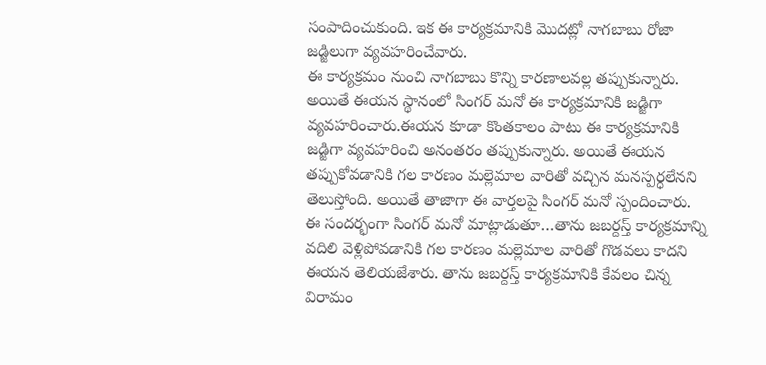సంపాదించుకుంది. ఇక ఈ కార్యక్రమానికి మొదట్లో నాగబాబు రోజా జడ్జిలుగా వ్యవహరించేవారు.
ఈ కార్యక్రమం నుంచి నాగబాబు కొన్ని కారణాలవల్ల తప్పుకున్నారు. అయితే ఈయన స్థానంలో సింగర్ మనో ఈ కార్యక్రమానికి జడ్జిగా వ్యవహరించారు.ఈయన కూడా కొంతకాలం పాటు ఈ కార్యక్రమానికి జడ్జిగా వ్యవహరించి అనంతరం తప్పుకున్నారు. అయితే ఈయన తప్పుకోవడానికి గల కారణం మల్లెమాల వారితో వచ్చిన మనస్పర్ధలేనని తెలుస్తోంది. అయితే తాజాగా ఈ వార్తలపై సింగర్ మనో స్పందించారు.
ఈ సందర్భంగా సింగర్ మనో మాట్లాడుతూ…తాను జబర్దస్త్ కార్యక్రమాన్ని వదిలి వెళ్లిపోవడానికి గల కారణం మల్లెమాల వారితో గొడవలు కాదని ఈయన తెలియజేశారు. తాను జబర్దస్త్ కార్యక్రమానికి కేవలం చిన్న విరామం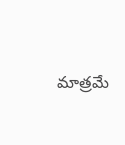మాత్రమే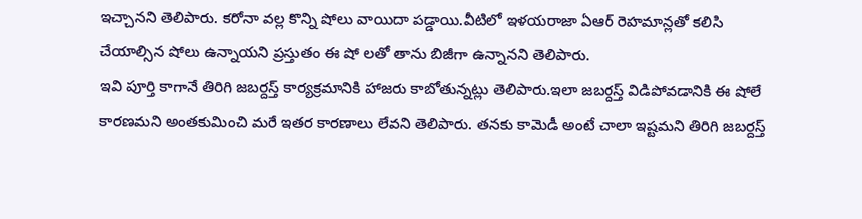ఇచ్చానని తెలిపారు. కరోనా వల్ల కొన్ని షోలు వాయిదా పడ్డాయి.వీటిలో ఇళయరాజా ఏఆర్ రెహమాన్లతో కలిసి చేయాల్సిన షోలు ఉన్నాయని ప్రస్తుతం ఈ షో లతో తాను బిజీగా ఉన్నానని తెలిపారు.
ఇవి పూర్తి కాగానే తిరిగి జబర్దస్త్ కార్యక్రమానికి హాజరు కాబోతున్నట్లు తెలిపారు.ఇలా జబర్దస్త్ విడిపోవడానికి ఈ షోలే కారణమని అంతకుమించి మరే ఇతర కారణాలు లేవని తెలిపారు. తనకు కామెడీ అంటే చాలా ఇష్టమని తిరిగి జబర్దస్త్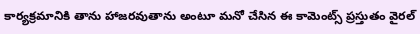కార్యక్రమానికి తాను హాజరవుతాను అంటూ మనో చేసిన ఈ కామెంట్స్ ప్రస్తుతం వైరల్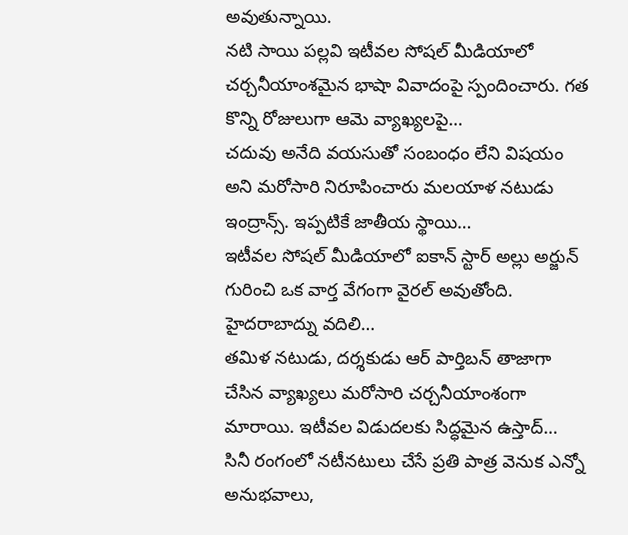అవుతున్నాయి.
నటి సాయి పల్లవి ఇటీవల సోషల్ మీడియాలో చర్చనీయాంశమైన భాషా వివాదంపై స్పందించారు. గత కొన్ని రోజులుగా ఆమె వ్యాఖ్యలపై…
చదువు అనేది వయసుతో సంబంధం లేని విషయం అని మరోసారి నిరూపించారు మలయాళ నటుడు ఇంద్రాన్స్. ఇప్పటికే జాతీయ స్థాయి…
ఇటీవల సోషల్ మీడియాలో ఐకాన్ స్టార్ అల్లు అర్జున్ గురించి ఒక వార్త వేగంగా వైరల్ అవుతోంది. హైదరాబాద్ను వదిలి…
తమిళ నటుడు, దర్శకుడు ఆర్ పార్తిబన్ తాజాగా చేసిన వ్యాఖ్యలు మరోసారి చర్చనీయాంశంగా మారాయి. ఇటీవల విడుదలకు సిద్ధమైన ఉస్తాద్…
సినీ రంగంలో నటీనటులు చేసే ప్రతి పాత్ర వెనుక ఎన్నో అనుభవాలు,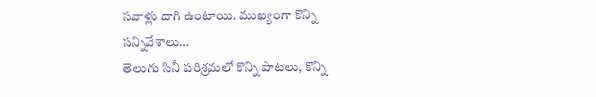సవాళ్లు దాగి ఉంటాయి. ముఖ్యంగా కొన్ని సన్నివేశాలు…
తెలుగు సినీ పరిశ్రమలో కొన్ని పాటలు, కొన్ని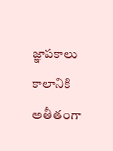జ్ఞాపకాలు కాలానికి అతీతంగా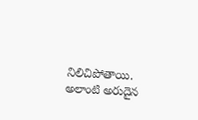నిలిచిపోతాయి. అలాంటి అరుదైన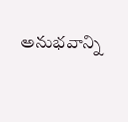అనుభవాన్ని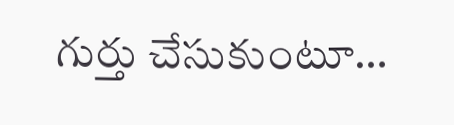గుర్తు చేసుకుంటూ…